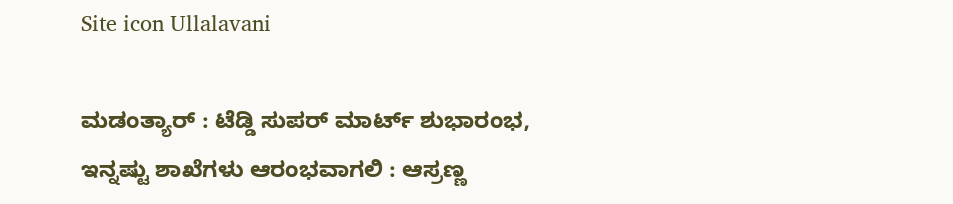Site icon Ullalavani

ಮಡಂತ್ಯಾರ್ : ಟೆಡ್ಡಿ ಸುಪರ್ ಮಾರ್ಟ್ ಶುಭಾರಂಭ, ಇನ್ನಷ್ಟು ಶಾಖೆಗಳು ಆರಂಭವಾಗಲಿ : ಆಸ್ರಣ್ಣ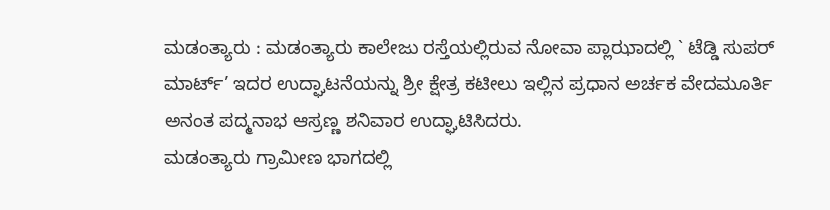ಮಡಂತ್ಯಾರು : ಮಡಂತ್ಯಾರು ಕಾಲೇಜು ರಸ್ತೆಯಲ್ಲಿರುವ ನೋವಾ ಪ್ಲಾಝಾದಲ್ಲಿ ` ಟೆಡ್ಡಿ ಸುಪರ್ ಮಾರ್ಟ್’ ಇದರ ಉದ್ಘಾಟನೆಯನ್ನು ಶ್ರೀ ಕ್ಷೇತ್ರ ಕಟೀಲು ಇಲ್ಲಿನ ಪ್ರಧಾನ ಅರ್ಚಕ ವೇದಮೂರ್ತಿ ಅನಂತ ಪದ್ಮನಾಭ ಆಸ್ರಣ್ಣ ಶನಿವಾರ ಉದ್ಘಾಟಿಸಿದರು.
ಮಡಂತ್ಯಾರು ಗ್ರಾಮೀಣ ಭಾಗದಲ್ಲಿ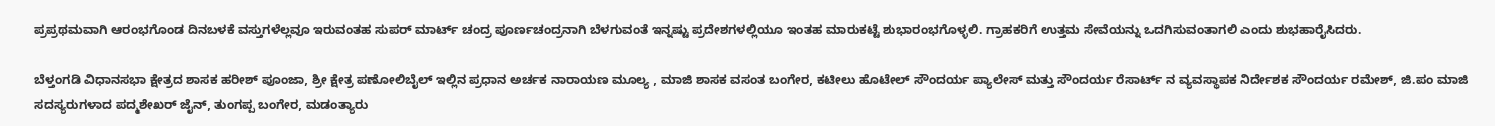ಪ್ರಪ್ರಥಮವಾಗಿ ಆರಂಭಗೊಂಡ ದಿನಬಳಕೆ ವಸ್ತುಗಳೆಲ್ಲವೂ ಇರುವಂತಹ ಸುಪರ್ ಮಾರ್ಟ್ ಚಂದ್ರ ಪೂರ್ಣಚಂದ್ರನಾಗಿ ಬೆಳಗುವಂತೆ ಇನ್ನಷ್ಟು ಪ್ರದೇಶಗಳಲ್ಲಿಯೂ ಇಂತಹ ಮಾರುಕಟ್ಟೆ ಶುಭಾರಂಭಗೊಳ್ಳಲಿ. ಗ್ರಾಹಕರಿಗೆ ಉತ್ತಮ ಸೇವೆಯನ್ನು ಒದಗಿಸುವಂತಾಗಲಿ ಎಂದು ಶುಭಹಾರೈಸಿದರು.

ಬೆಳ್ತಂಗಡಿ ವಿಧಾನಸಭಾ ಕ್ಷೇತ್ರದ ಶಾಸಕ ಹರೀಶ್ ಪೂಂಜಾ, ಶ್ರೀ ಕ್ಷೇತ್ರ ಪಣೋಲಿಬೈಲ್ ಇಲ್ಲಿನ ಪ್ರಧಾನ ಅರ್ಚಕ ನಾರಾಯಣ ಮೂಲ್ಯ , ಮಾಜಿ ಶಾಸಕ ವಸಂತ ಬಂಗೇರ, ಕಟೀಲು ಹೊಟೇಲ್ ಸೌಂದರ್ಯ ಪ್ಯಾಲೇಸ್ ಮತ್ತು ಸೌಂದರ್ಯ ರೆಸಾರ್ಟ್ ನ ವ್ಯವಸ್ಥಾಪಕ ನಿರ್ದೇಶಕ ಸೌಂದರ್ಯ ರಮೇಶ್, ಜಿ.ಪಂ ಮಾಜಿ ಸದಸ್ಯರುಗಳಾದ ಪದ್ಮಶೇಖರ್ ಜೈನ್, ತುಂಗಪ್ಪ ಬಂಗೇರ, ಮಡಂತ್ಯಾರು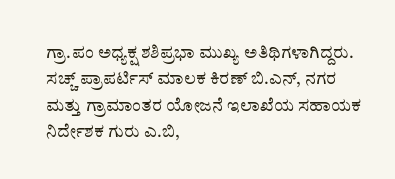ಗ್ರಾ.ಪಂ ಅಧ್ಯಕ್ಷ ಶಶಿಪ್ರಭಾ ಮುಖ್ಯ ಅತಿಥಿಗಳಾಗಿದ್ದರು.
ಸಚ್ಚ್ ಪ್ರಾಪರ್ಟಿಸ್ ಮಾಲಕ ಕಿರಣ್ ಬಿ.ಎನ್, ನಗರ ಮತ್ತು ಗ್ರಾಮಾಂತರ ಯೋಜನೆ ಇಲಾಖೆಯ ಸಹಾಯಕ ನಿರ್ದೇಶಕ ಗುರು ಎ.ಬಿ,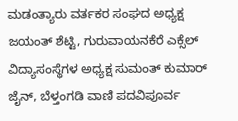ಮಡಂತ್ಯಾರು ವರ್ತಕರ ಸಂಘದ ಅಧ್ಯಕ್ಷ ಜಯಂತ್ ಶೆಟ್ಟಿ, ಗುರುವಾಯನಕೆರೆ ಎಕ್ಸೆಲ್ ವಿದ್ಯಾಸಂಸ್ಥೆಗಳ ಅಧ್ಯಕ್ಷ ಸುಮಂತ್ ಕುಮಾರ್ ಜೈನ್, ಬೆಳ್ತಂಗಡಿ ವಾಣಿ ಪದವಿಪೂರ್ವ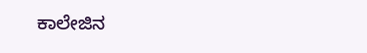ಕಾಲೇಜಿನ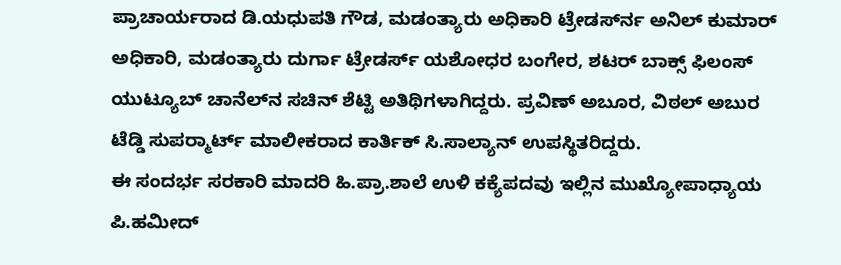ಪ್ರಾಚಾರ್ಯರಾದ ಡಿ.ಯಧುಪತಿ ಗೌಡ, ಮಡಂತ್ಯಾರು ಅಧಿಕಾರಿ ಟ್ರೇಡರ್ಸ್‍ನ ಅನಿಲ್ ಕುಮಾರ್ ಅಧಿಕಾರಿ, ಮಡಂತ್ಯಾರು ದುರ್ಗಾ ಟ್ರೇಡರ್ಸ್ ಯಶೋಧರ ಬಂಗೇರ, ಶಟರ್ ಬಾಕ್ಸ್ ಫಿಲಂಸ್ ಯುಟ್ಯೂಬ್ ಚಾನೆಲ್‍ನ ಸಚಿನ್ ಶೆಟ್ಟಿ ಅತಿಥಿಗಳಾಗಿದ್ದರು. ಪ್ರವಿಣ್ ಅಬೂರ, ವಿಠಲ್ ಅಬುರ
ಟೆಡ್ಡಿ ಸುಪರ್‍ಮಾರ್ಟ್ ಮಾಲೀಕರಾದ ಕಾರ್ತಿಕ್ ಸಿ.ಸಾಲ್ಯಾನ್ ಉಪಸ್ಥಿತರಿದ್ದರು.
ಈ ಸಂದರ್ಭ ಸರಕಾರಿ ಮಾದರಿ ಹಿ.ಪ್ರಾ.ಶಾಲೆ ಉಳಿ ಕಕ್ಯೆಪದವು ಇಲ್ಲಿನ ಮುಖ್ಯೋಪಾಧ್ಯಾಯ ಪಿ.ಹಮೀದ್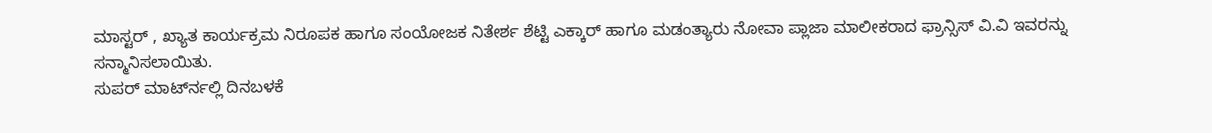ಮಾಸ್ಟರ್ , ಖ್ಯಾತ ಕಾರ್ಯಕ್ರಮ ನಿರೂಪಕ ಹಾಗೂ ಸಂಯೋಜಕ ನಿತೇರ್ಶ ಶೆಟ್ಟಿ ಎಕ್ಕಾರ್ ಹಾಗೂ ಮಡಂತ್ಯಾರು ನೋವಾ ಪ್ಲಾಜಾ ಮಾಲೀಕರಾದ ಫ್ರಾನ್ಸಿಸ್ ವಿ.ವಿ ಇವರನ್ನು ಸನ್ಮಾನಿಸಲಾಯಿತು.
ಸುಪರ್ ಮಾರ್ಟ್‍ನಲ್ಲಿ ದಿನಬಳಕೆ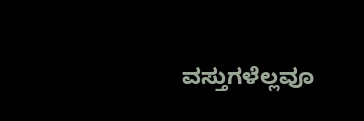ವಸ್ತುಗಳೆಲ್ಲವೂ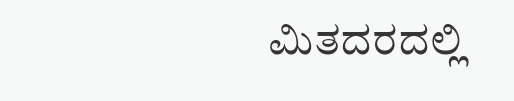ಮಿತದರದಲ್ಲಿ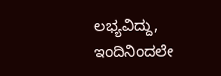ಲಭ್ಯವಿದ್ದು, ಇಂದಿನಿಂದಲೇ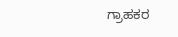ಗ್ರಾಹಕರ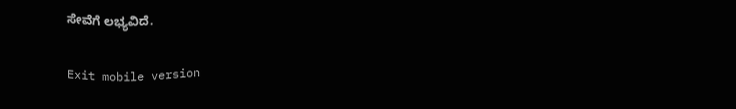ಸೇವೆಗೆ ಲಭ್ಯವಿದೆ.

Exit mobile version